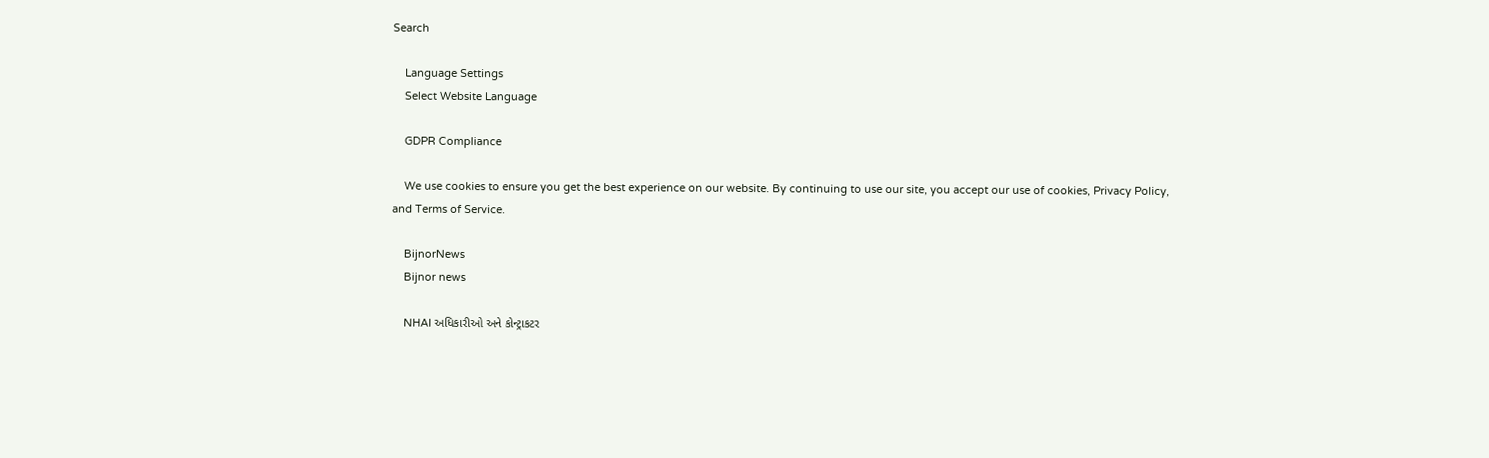Search

    Language Settings
    Select Website Language

    GDPR Compliance

    We use cookies to ensure you get the best experience on our website. By continuing to use our site, you accept our use of cookies, Privacy Policy, and Terms of Service.

    BijnorNews
    Bijnor news

    NHAI અધિકારીઓ અને કોન્ટ્રાકટર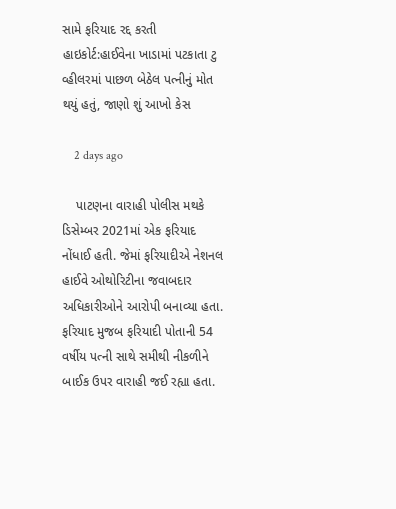સામે ફરિયાદ રદ્દ કરતી હાઇકોર્ટ:હાઈવેના ખાડામાં પટકાતા ટુ વ્હીલરમાં પાછળ બેઠેલ પત્નીનું મોત થયું હતું, જાણો શું આખો કેસ

    2 days ago

    પાટણના વારાહી પોલીસ મથકે ડિસેમ્બર 2021માં એક ફરિયાદ નોંધાઈ હતી. જેમાં ફરિયાદીએ નેશનલ હાઈવે ઓથોરિટીના જવાબદાર અધિકારીઓને આરોપી બનાવ્યા હતા. ફરિયાદ મુજબ ફરિયાદી પોતાની 54 વર્ષીય પત્ની સાથે સમીથી નીકળીને બાઈક ઉપર વારાહી જઈ રહ્યા હતા.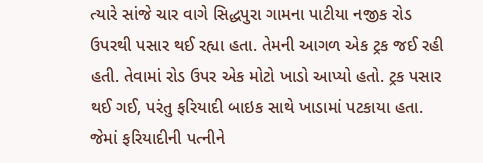ત્યારે સાંજે ચાર વાગે સિદ્ધપુરા ગામના પાટીયા નજીક રોડ ઉપરથી પસાર થઈ રહ્યા હતા. તેમની આગળ એક ટ્રક જઈ રહી હતી. તેવામાં રોડ ઉપર એક મોટો ખાડો આપ્યો હતો. ટ્રક પસાર થઈ ગઈ, પરંતુ ફરિયાદી બાઇક સાથે ખાડામાં પટકાયા હતા. જેમાં ફરિયાદીની પત્નીને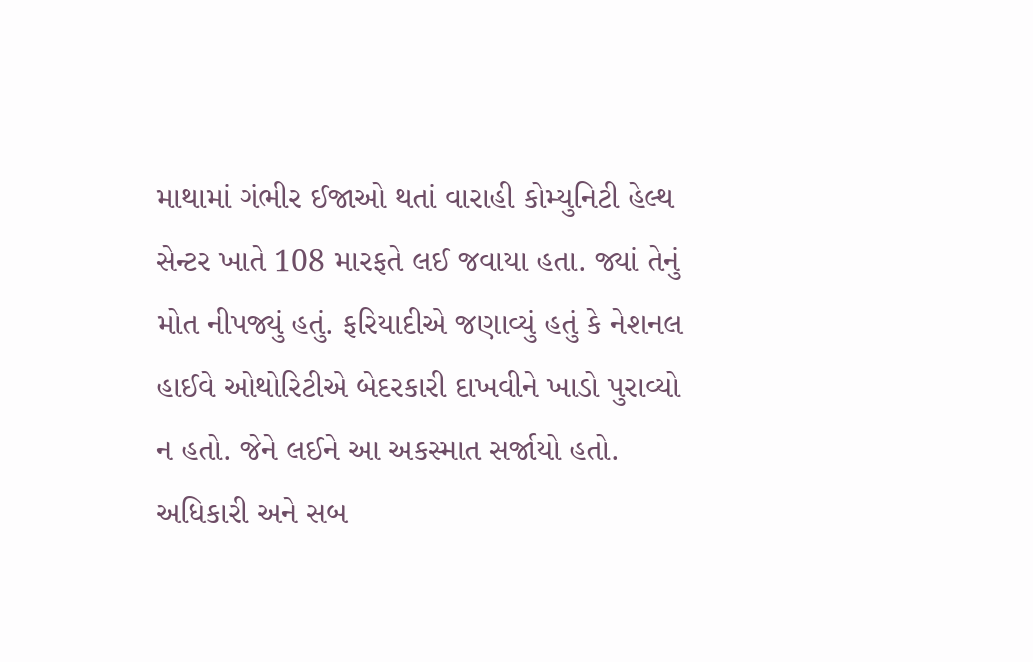માથામાં ગંભીર ઈજાઓ થતાં વારાહી કોમ્યુનિટી હેલ્થ સેન્ટર ખાતે 108 મારફતે લઈ જવાયા હતા. જ્યાં તેનું મોત નીપજ્યું હતું. ફરિયાદીએ જણાવ્યું હતું કે નેશનલ હાઈવે ઓથોરિટીએ બેદરકારી દાખવીને ખાડો પુરાવ્યો ન હતો. જેને લઈને આ અકસ્માત સર્જાયો હતો. અધિકારી અને સબ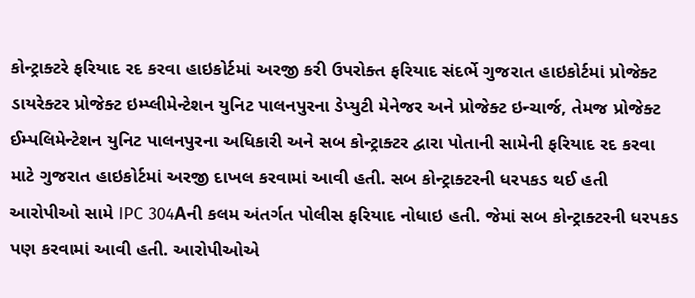કોન્ટ્રાક્ટરે ફરિયાદ રદ કરવા હાઇકોર્ટમાં અરજી કરી ઉપરોક્ત ફરિયાદ સંદર્ભે ગુજરાત હાઇકોર્ટમાં પ્રોજેક્ટ ડાયરેક્ટર પ્રોજેક્ટ ઇમ્પ્લીમેન્ટેશન યુનિટ પાલનપુરના ડેપ્યુટી મેનેજર અને પ્રોજેક્ટ ઇન્ચાર્જ, તેમજ પ્રોજેક્ટ ઈમ્પલિમેન્ટેશન યુનિટ પાલનપુરના અધિકારી અને સબ કોન્ટ્રાક્ટર દ્વારા પોતાની સામેની ફરિયાદ રદ કરવા માટે ગુજરાત હાઇકોર્ટમાં અરજી દાખલ કરવામાં આવી હતી. સબ કોન્ટ્રાક્ટરની ધરપકડ થઈ હતી આરોપીઓ સામે IPC 304Aની કલમ અંતર્ગત પોલીસ ફરિયાદ નોધાઇ હતી. જેમાં સબ કોન્ટ્રાક્ટરની ધરપકડ પણ કરવામાં આવી હતી. આરોપીઓએ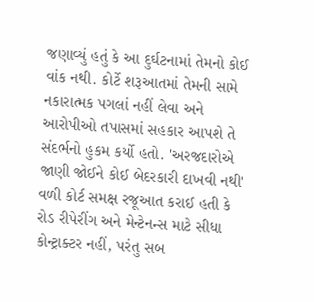જણાવ્યું હતું કે આ દુર્ઘટનામાં તેમનો કોઈ વાંક નથી. કોર્ટે શરૂઆતમાં તેમની સામે નકારાત્મક પગલાં નહીં લેવા અને આરોપીઓ તપાસમાં સહકાર આપશે તે સંદર્ભનો હુકમ કર્યો હતો. 'અરજદારોએ જાણી જોઈને કોઈ બેદરકારી દાખવી નથી' વળી કોર્ટ સમક્ષ રજૂઆત કરાઈ હતી કે રોડ રીપેરીંગ અને મેન્ટેનન્સ માટે સીધા કોન્ટ્રાક્ટર નહીં, પરંતુ સબ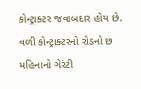કોન્ટ્રાક્ટર જવાબદાર હોય છે. વળી કોન્ટ્રાક્ટરનો રોડનો છ મહિનાનો ગેરંટી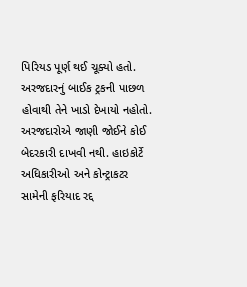પિરિયડ પૂર્ણ થઈ ચૂક્યો હતો. અરજદારનું બાઈક ટ્રકની પાછળ હોવાથી તેને ખાડો દેખાયો નહોતો. અરજદારોએ જાણી જોઈને કોઈ બેદરકારી દાખવી નથી. હાઇકોર્ટે અધિકારીઓ અને કોન્ટ્રાકટર સામેની ફરિયાદ રદ્દ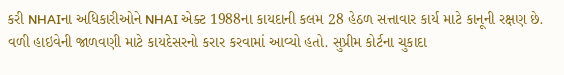કરી NHAIના અધિકારીઓને NHAI એક્ટ 1988ના કાયદાની કલમ 28 હેઠળ સત્તાવાર કાર્ય માટે કાનૂની રક્ષણ છે. વળી હાઇવેની જાળવણી માટે કાયદેસરનો કરાર કરવામાં આવ્યો હતો. સુપ્રીમ કોર્ટના ચુકાદા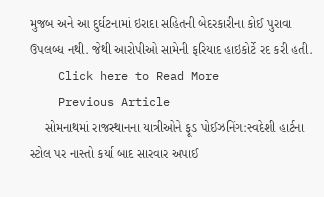મુજબ અને આ દુર્ઘટનામાં ઇરાદા સહિતની બેદરકારીના કોઈ પુરાવા ઉપલબ્ધ નથી. જેથી આરોપીઓ સામેની ફરિયાદ હાઇકોર્ટે રદ કરી હતી.
    Click here to Read More
    Previous Article
    સોમનાથમાં રાજસ્થાનના યાત્રીઓને ફૂડ પોઈઝનિંગ:સ્વદેશી હાર્ટના સ્ટોલ પર નાસ્તો કર્યા બાદ સારવાર અપાઈ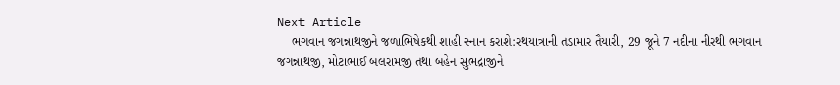Next Article
    ભગવાન જગન્નાથજીને જળાભિષેકથી શાહી સ્નાન કરાશે:રથયાત્રાની તડામાર તૈયારી, 29 જૂને 7 નદીના નીરથી ભગવાન જગન્નાથજી, મોટાભાઈ બલરામજી તથા બહેન સુભદ્રાજીને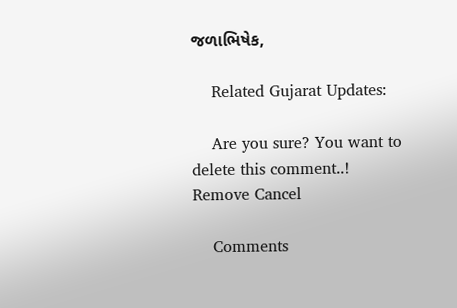જળાભિષેક,

    Related Gujarat Updates:

    Are you sure? You want to delete this comment..! Remove Cancel

    Comments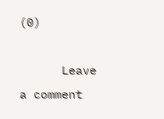(0)

      Leave a comment